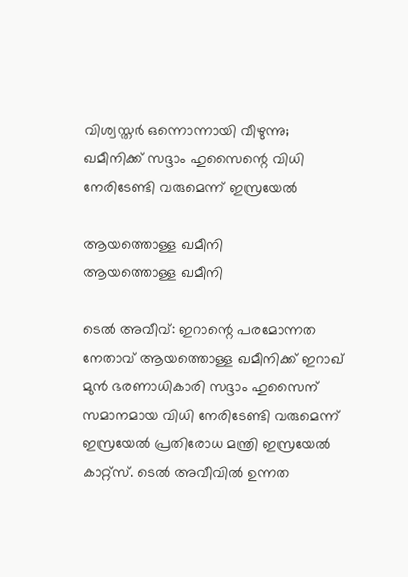വിശ്വസ്തര്‍ ഒന്നൊന്നായി വീഴുന്നു; ഖമീനിക്ക് സദ്ദാം ഹുസൈന്റെ വിധി നേരിടേണ്ടി വരുമെന്ന് ഇസ്രയേല്‍

ആയത്തൊള്ള ഖമീനി
ആയത്തൊള്ള ഖമീനി

ടെല്‍ അവീവ്: ഇറാന്റെ പരമോന്നത നേതാവ് ആയത്തൊള്ള ഖമീനിക്ക് ഇറാഖ് മുന്‍ ഭരണാധികാരി സദ്ദാം ഹുസൈന് സമാനമായ വിധി നേരിടേണ്ടി വരുമെന്ന് ഇസ്രയേല്‍ പ്രതിരോധ മന്ത്രി ഇസ്രയേല്‍ കാറ്റ്‌സ്. ടെല്‍ അവീവില്‍ ഉന്നത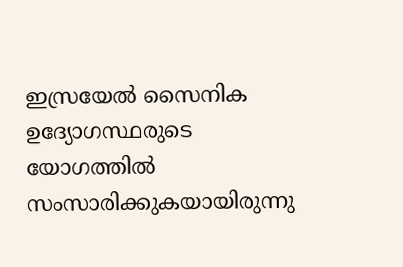ഇസ്രയേല്‍ സൈനിക ഉദ്യോഗസ്ഥരുടെ യോഗത്തില്‍ സംസാരിക്കുകയായിരുന്നു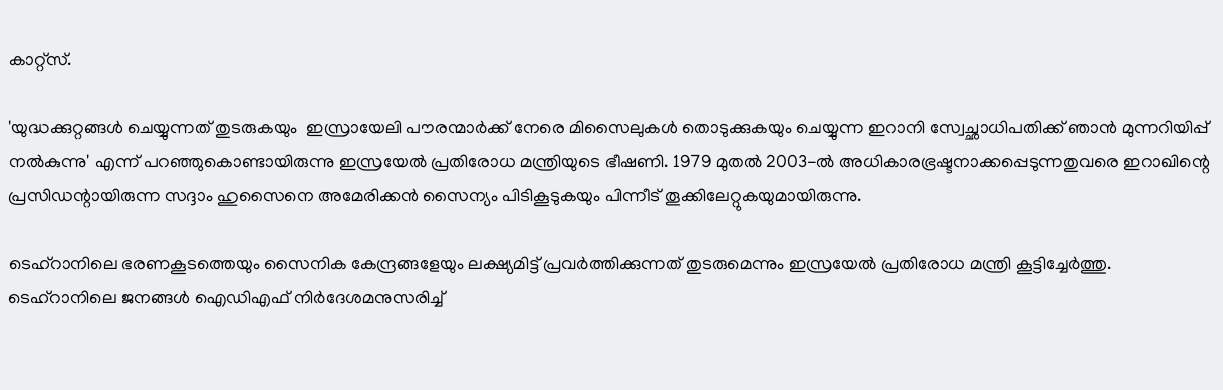കാറ്റ്‌സ്.

'യുദ്ധക്കുറ്റങ്ങള്‍ ചെയ്യുന്നത് തുടരുകയും  ഇസ്രായേലി പൗരന്മാര്‍ക്ക് നേരെ മിസൈലുകള്‍ തൊടുക്കുകയും ചെയ്യുന്ന ഇറാനി സ്വേച്ഛാധിപതിക്ക് ഞാന്‍ മുന്നറിയിപ്പ് നല്‍കുന്നു' എന്ന് പറഞ്ഞുകൊണ്ടായിരുന്നു ഇസ്രയേല്‍ പ്രതിരോധ മന്ത്രിയുടെ ഭീഷണി. 1979 മുതല്‍ 2003-ല്‍ അധികാരഭ്രഷ്ടനാക്കപ്പെടുന്നതുവരെ ഇറാഖിന്റെ പ്രസിഡന്റായിരുന്ന സദ്ദാം ഹുസൈനെ അമേരിക്കന്‍ സൈന്യം പിടികൂടുകയും പിന്നീട് തൂക്കിലേറ്റുകയുമായിരുന്നു.

ടെഹ്റാനിലെ ഭരണകൂടത്തെയും സൈനിക കേന്ദ്രങ്ങളേയും ലക്ഷ്യമിട്ട് പ്രവര്‍ത്തിക്കുന്നത് തുടരുമെന്നും ഇസ്രയേല്‍ പ്രതിരോധ മന്ത്രി കൂട്ടിച്ചേര്‍ത്തു. ടെഹ്‌റാനിലെ ജനങ്ങള്‍ ഐഡിഎഫ് നിര്‍ദേശമനുസരിച്ച്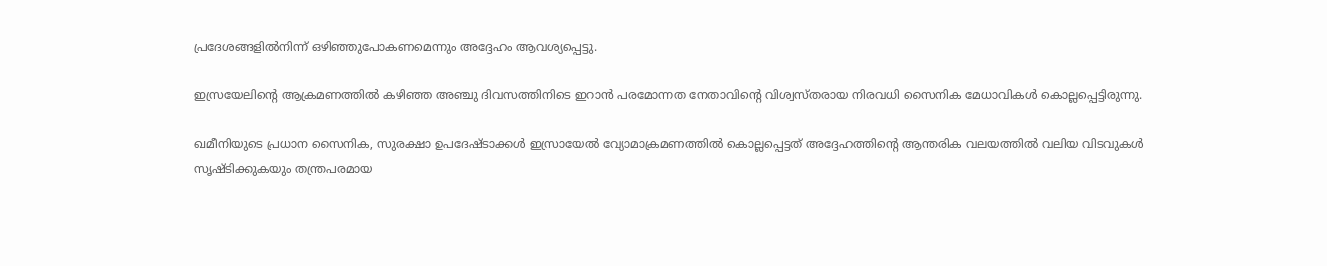പ്രദേശങ്ങളില്‍നിന്ന് ഒഴിഞ്ഞുപോകണമെന്നും അദ്ദേഹം ആവശ്യപ്പെട്ടു.

ഇസ്രയേലിന്റെ ആക്രമണത്തില്‍ കഴിഞ്ഞ അഞ്ചു ദിവസത്തിനിടെ ഇറാന്‍ പരമോന്നത നേതാവിന്റെ വിശ്വസ്തരായ നിരവധി സൈനിക മേധാവികള്‍ കൊല്ലപ്പെട്ടിരുന്നു.

ഖമീനിയുടെ പ്രധാന സൈനിക, സുരക്ഷാ ഉപദേഷ്ടാക്കള്‍ ഇസ്രായേല്‍ വ്യോമാക്രമണത്തില്‍ കൊല്ലപ്പെട്ടത് അദ്ദേഹത്തിന്റെ ആന്തരിക വലയത്തില്‍ വലിയ വിടവുകള്‍ സൃഷ്ടിക്കുകയും തന്ത്രപരമായ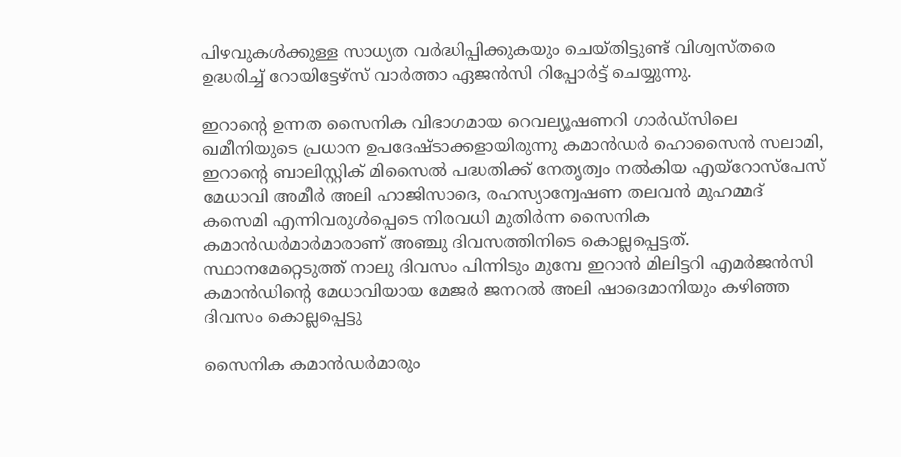പിഴവുകള്‍ക്കുള്ള സാധ്യത വര്‍ദ്ധിപ്പിക്കുകയും ചെയ്തിട്ടുണ്ട് വിശ്വസ്തരെ ഉദ്ധരിച്ച് റോയിട്ടേഴ്‌സ് വാര്‍ത്താ ഏജന്‍സി റിപ്പോര്‍ട്ട് ചെയ്യുന്നു.

ഇറാന്റെ ഉന്നത സൈനിക വിഭാഗമായ റെവല്യൂഷണറി ഗാര്‍ഡ്സിലെ ഖമീനിയുടെ പ്രധാന ഉപദേഷ്ടാക്കളായിരുന്നു കമാന്‍ഡര്‍ ഹൊസൈന്‍ സലാമി, ഇറാന്റെ ബാലിസ്റ്റിക് മിസൈല്‍ പദ്ധതിക്ക് നേതൃത്വം നല്‍കിയ എയ്റോസ്പേസ് മേധാവി അമീര്‍ അലി ഹാജിസാദെ, രഹസ്യാന്വേഷണ തലവന്‍ മുഹമ്മദ് കസെമി എന്നിവരുള്‍പ്പെടെ നിരവധി മുതിര്‍ന്ന സൈനിക കമാന്‍ഡര്‍മാര്‍മാരാണ് അഞ്ചു ദിവസത്തിനിടെ കൊല്ലപ്പെട്ടത്. സ്ഥാനമേറ്റെടുത്ത് നാലു ദിവസം പിന്നിടും മുമ്പേ ഇറാന്‍ മിലിട്ടറി എമര്‍ജന്‍സി കമാന്‍ഡിന്റെ മേധാവിയായ മേജര്‍ ജനറല്‍ അലി ഷാദെമാനിയും കഴിഞ്ഞ ദിവസം കൊല്ലപ്പെട്ടു

സൈനിക കമാന്‍ഡര്‍മാരും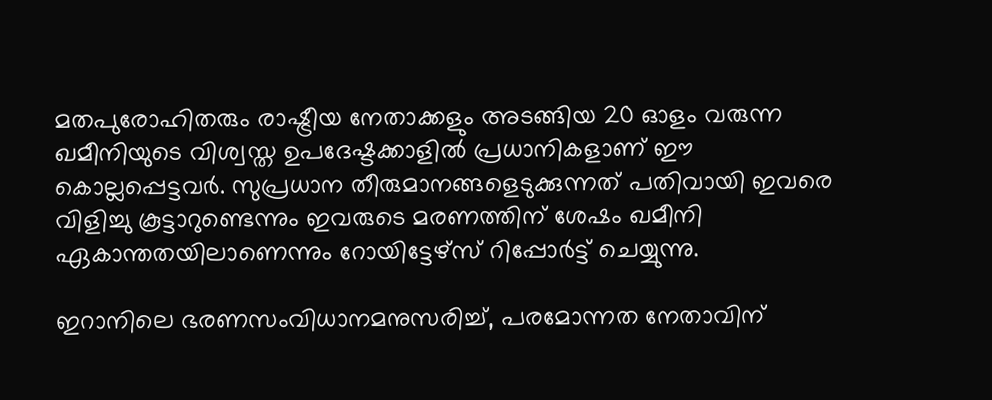മതപുരോഹിതരും രാഷ്ട്രീയ നേതാക്കളും അടങ്ങിയ 20 ഓളം വരുന്ന ഖമീനിയുടെ വിശ്വസ്ത ഉപദേഷ്ടക്കാളില്‍ പ്രധാനികളാണ് ഈ കൊല്ലപ്പെട്ടവര്‍. സുപ്രധാന തീരുമാനങ്ങളെടുക്കുന്നത് പതിവായി ഇവരെ വിളിച്ചു കൂട്ടാറുണ്ടെന്നും ഇവരുടെ മരണത്തിന് ശേഷം ഖമീനി ഏകാന്തതയിലാണെന്നും റോയിട്ടേഴ്‌സ് റിപ്പോര്‍ട്ട് ചെയ്യുന്നു.

ഇറാനിലെ ഭരണസംവിധാനമനുസരിച്ച്, പരമോന്നത നേതാവിന്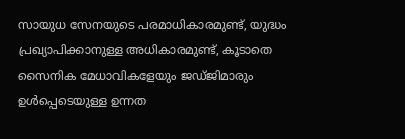സായുധ സേനയുടെ പരമാധികാരമുണ്ട്, യുദ്ധം പ്രഖ്യാപിക്കാനുള്ള അധികാരമുണ്ട്, കൂടാതെ സൈനിക മേധാവികളേയും ജഡ്ജിമാരും ഉള്‍പ്പെടെയുള്ള ഉന്നത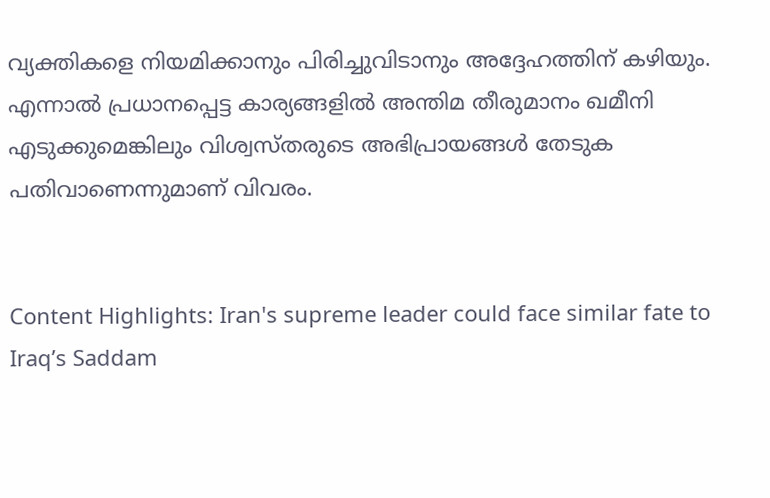വ്യക്തികളെ നിയമിക്കാനും പിരിച്ചുവിടാനും അദ്ദേഹത്തിന് കഴിയും. എന്നാല്‍ പ്രധാനപ്പെട്ട കാര്യങ്ങളില്‍ അന്തിമ തീരുമാനം ഖമീനി എടുക്കുമെങ്കിലും വിശ്വസ്തരുടെ അഭിപ്രായങ്ങള്‍ തേടുക പതിവാണെന്നുമാണ് വിവരം.


Content Highlights: Iran's supreme leader could face similar fate to Iraq’s Saddam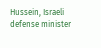Hussein, Israeli defense minister